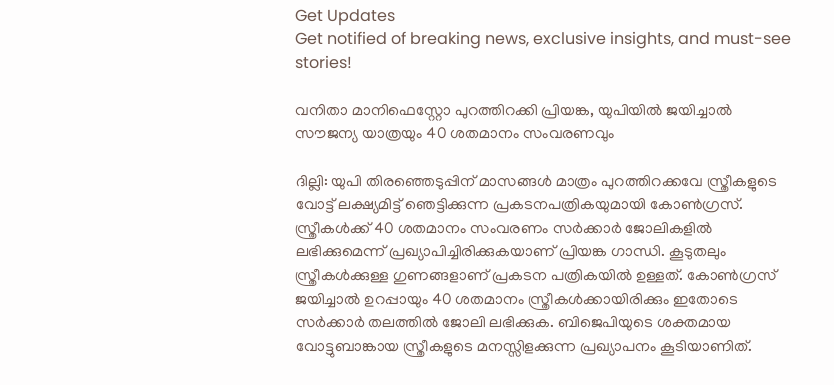Get Updates
Get notified of breaking news, exclusive insights, and must-see stories!

വനിതാ മാനിഫെസ്റ്റോ പുറത്തിറക്കി പ്രിയങ്ക, യുപിയില്‍ ജയിച്ചാല്‍ സൗജന്യ യാത്രയും 40 ശതമാനം സംവരണവും

ദില്ലി: യുപി തിരഞ്ഞെടുപ്പിന് മാസങ്ങള്‍ മാത്രം പുറത്തിറക്കവേ സ്ത്രീകളുടെ വോട്ട് ലക്ഷ്യമിട്ട് ഞെട്ടിക്കുന്ന പ്രകടനപത്രികയുമായി കോണ്‍ഗ്രസ്. സ്ത്രീകള്‍ക്ക് 40 ശതമാനം സംവരണം സര്‍ക്കാര്‍ ജോലികളില്‍ ലഭിക്കുമെന്ന് പ്രഖ്യാപിച്ചിരിക്കുകയാണ് പ്രിയങ്ക ഗാന്ധി. കൂടുതലും സ്ത്രീകള്‍ക്കുള്ള ഗുണങ്ങളാണ് പ്രകടന പത്രികയില്‍ ഉള്ളത്. കോണ്‍ഗ്രസ് ജയിച്ചാല്‍ ഉറപ്പായും 40 ശതമാനം സ്ത്രീകള്‍ക്കായിരിക്കും ഇതോടെ സര്‍ക്കാര്‍ തലത്തില്‍ ജോലി ലഭിക്കുക. ബിജെപിയുടെ ശക്തമായ വോട്ടുബാങ്കായ സ്ത്രീകളുടെ മനസ്സിളക്കുന്ന പ്രഖ്യാപനം കൂടിയാണിത്.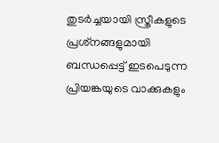തുടര്‍ച്ചയായി സ്ത്രീകളുടെ പ്രശ്‌നങ്ങളുമായി ബന്ധപ്പെട്ട് ഇടപെടുന്ന പ്രിയങ്കയുടെ വാക്കുകളും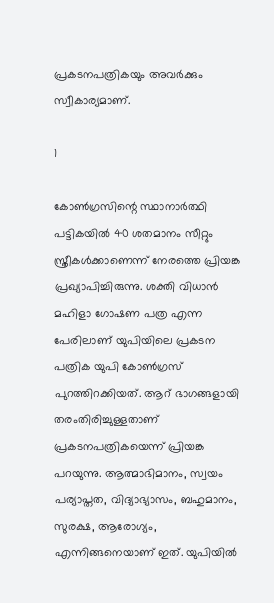പ്രകടനപത്രികയും അവര്‍ക്കും സ്വീകാര്യമാണ്.

1

കോണ്‍ഗ്രസിന്റെ സ്ഥാനാര്‍ത്ഥി പട്ടികയില്‍ 40 ശതമാനം സീറ്റും സ്ത്രീകള്‍ക്കാണെന്ന് നേരത്തെ പ്രിയങ്ക പ്രഖ്യാപിച്ചിരുന്നു. ശക്തി വിധാന്‍ മഹിളാ ഗോഷണ പത്ര എന്ന പേരിലാണ് യുപിയിലെ പ്രകടന പത്രിക യുപി കോണ്‍ഗ്രസ് പുറത്തിറക്കിയത്. ആറ് ഭാഗങ്ങളായി തരംതിരിച്ചുള്ളതാണ് പ്രകടനപത്രികയെന്ന് പ്രിയങ്ക പറയുന്നു. ആത്മാഭിമാനം, സ്വയം പര്യാപ്തത, വിദ്യാഭ്യാസം, ബഹുമാനം, സുരക്ഷ, ആരോഗ്യം, എന്നിങ്ങനെയാണ് ഇത്. യുപിയില്‍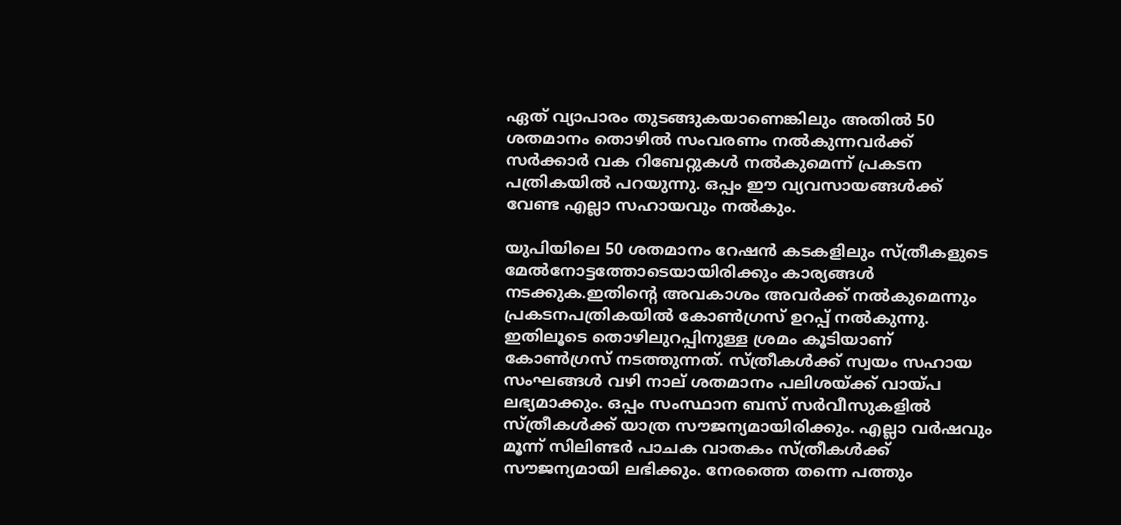ഏത് വ്യാപാരം തുടങ്ങുകയാണെങ്കിലും അതില്‍ 50 ശതമാനം തൊഴില്‍ സംവരണം നല്‍കുന്നവര്‍ക്ക് സര്‍ക്കാര്‍ വക റിബേറ്റുകള്‍ നല്‍കുമെന്ന് പ്രകടന പത്രികയില്‍ പറയുന്നു. ഒപ്പം ഈ വ്യവസായങ്ങള്‍ക്ക് വേണ്ട എല്ലാ സഹായവും നല്‍കും.

യുപിയിലെ 50 ശതമാനം റേഷന്‍ കടകളിലും സ്ത്രീകളുടെ മേല്‍നോട്ടത്തോടെയായിരിക്കും കാര്യങ്ങള്‍ നടക്കുക.ഇതിന്റെ അവകാശം അവര്‍ക്ക് നല്‍കുമെന്നും പ്രകടനപത്രികയില്‍ കോണ്‍ഗ്രസ് ഉറപ്പ് നല്‍കുന്നു. ഇതിലൂടെ തൊഴിലുറപ്പിനുള്ള ശ്രമം കൂടിയാണ് കോണ്‍ഗ്രസ് നടത്തുന്നത്. സ്ത്രീകള്‍ക്ക് സ്വയം സഹായ സംഘങ്ങള്‍ വഴി നാല് ശതമാനം പലിശയ്ക്ക് വായ്പ ലഭ്യമാക്കും. ഒപ്പം സംസ്ഥാന ബസ് സര്‍വീസുകളില്‍ സ്ത്രീകള്‍ക്ക് യാത്ര സൗജന്യമായിരിക്കും. എല്ലാ വര്‍ഷവും മൂന്ന് സിലിണ്ടര്‍ പാചക വാതകം സ്ത്രീകള്‍ക്ക് സൗജന്യമായി ലഭിക്കും. നേരത്തെ തന്നെ പത്തും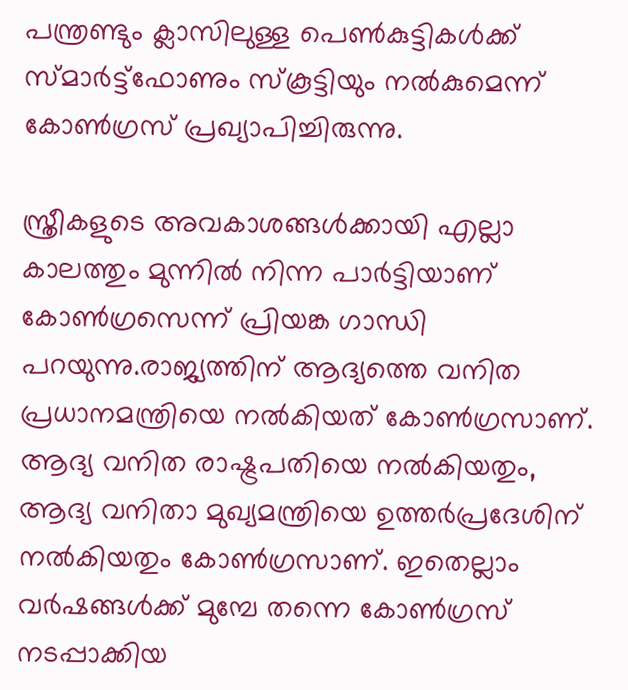പന്ത്രണ്ടും ക്ലാസിലുള്ള പെണ്‍കുട്ടികള്‍ക്ക് സ്മാര്‍ട്ട്‌ഫോണും സ്‌കൂട്ടിയും നല്‍കുമെന്ന് കോണ്‍ഗ്രസ് പ്രഖ്യാപിച്ചിരുന്നു.

സ്ത്രീകളുടെ അവകാശങ്ങള്‍ക്കായി എല്ലാ കാലത്തും മുന്നില്‍ നിന്ന പാര്‍ട്ടിയാണ് കോണ്‍ഗ്രസെന്ന് പ്രിയങ്ക ഗാന്ധി പറയുന്നു.രാജ്യത്തിന് ആദ്യത്തെ വനിത പ്രധാനമന്ത്രിയെ നല്‍കിയത് കോണ്‍ഗ്രസാണ്. ആദ്യ വനിത രാഷ്ട്രപതിയെ നല്‍കിയതും, ആദ്യ വനിതാ മുഖ്യമന്ത്രിയെ ഉത്തര്‍പ്രദേശിന് നല്‍കിയതും കോണ്‍ഗ്രസാണ്. ഇതെല്ലാം വര്‍ഷങ്ങള്‍ക്ക് മുമ്പേ തന്നെ കോണ്‍ഗ്രസ് നടപ്പാക്കിയ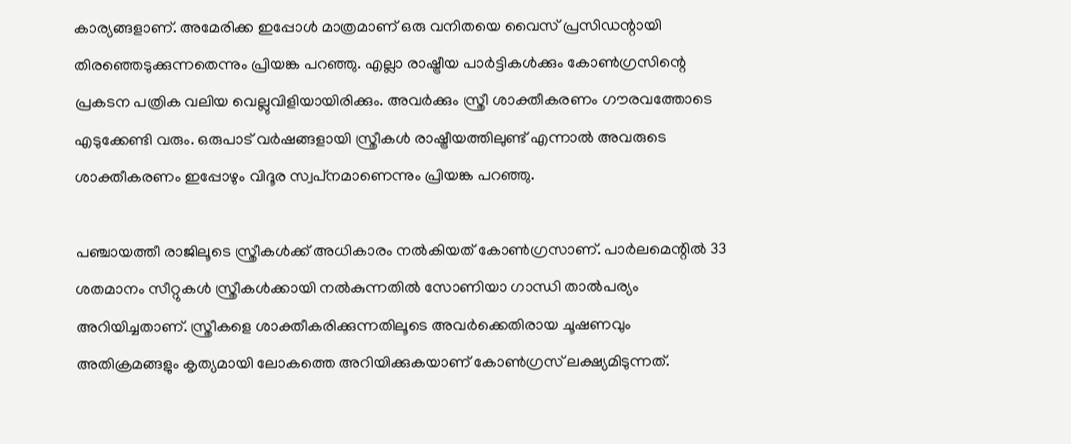കാര്യങ്ങളാണ്. അമേരിക്ക ഇപ്പോള്‍ മാത്രമാണ് ഒരു വനിതയെ വൈസ് പ്രസിഡന്റായി തിരഞ്ഞെടുക്കുന്നതെന്നും പ്രിയങ്ക പറഞ്ഞു. എല്ലാ രാഷ്ട്രീയ പാര്‍ട്ടികള്‍ക്കും കോണ്‍ഗ്രസിന്റെ പ്രകടന പത്രിക വലിയ വെല്ലുവിളിയായിരിക്കും. അവര്‍ക്കും സ്ത്രീ ശാക്തീകരണം ഗൗരവത്തോടെ എടുക്കേണ്ടി വരും. ഒരുപാട് വര്‍ഷങ്ങളായി സ്ത്രീകള്‍ രാഷ്ട്രീയത്തിലുണ്ട് എന്നാല്‍ അവരുടെ ശാക്തീകരണം ഇപ്പോഴും വിദൂര സ്വപ്‌നമാണെന്നും പ്രിയങ്ക പറഞ്ഞു.

പഞ്ചായത്തീ രാജിലൂടെ സ്ത്രീകള്‍ക്ക് അധികാരം നല്‍കിയത് കോണ്‍ഗ്രസാണ്. പാര്‍ലമെന്റില്‍ 33 ശതമാനം സീറ്റുകള്‍ സ്ത്രീകള്‍ക്കായി നല്‍കുന്നതില്‍ സോണിയാ ഗാന്ധി താല്‍പര്യം അറിയിച്ചതാണ്. സ്ത്രീകളെ ശാക്തീകരിക്കുന്നതിലൂടെ അവര്‍ക്കെതിരായ ചൂഷണവും അതിക്രമങ്ങളും കൃത്യമായി ലോകത്തെ അറിയിക്കുകയാണ് കോണ്‍ഗ്രസ് ലക്ഷ്യമിടുന്നത്.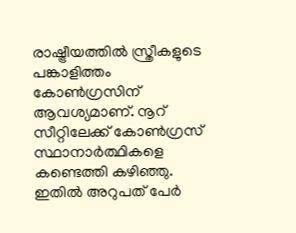രാഷ്ട്രീയത്തില്‍ സ്ത്രീകളുടെ പങ്കാളിത്തം കോണ്‍ഗ്രസിന് ആവശ്യമാണ്. നൂറ് സീറ്റിലേക്ക് കോണ്‍ഗ്രസ് സ്ഥാനാര്‍ത്ഥികളെ കണ്ടെത്തി കഴിഞ്ഞു. ഇതില്‍ അറുപത് പേര്‍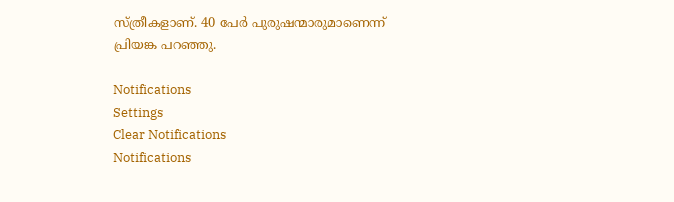സ്ത്രീകളാണ്. 40 പേര്‍ പുരുഷന്മാരുമാണെന്ന് പ്രിയങ്ക പറഞ്ഞു.

Notifications
Settings
Clear Notifications
Notifications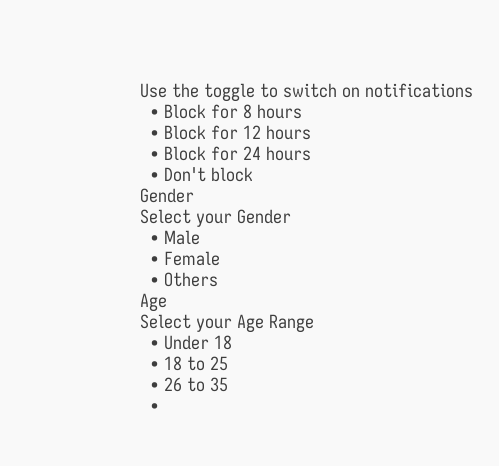Use the toggle to switch on notifications
  • Block for 8 hours
  • Block for 12 hours
  • Block for 24 hours
  • Don't block
Gender
Select your Gender
  • Male
  • Female
  • Others
Age
Select your Age Range
  • Under 18
  • 18 to 25
  • 26 to 35
  •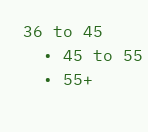36 to 45
  • 45 to 55
  • 55+